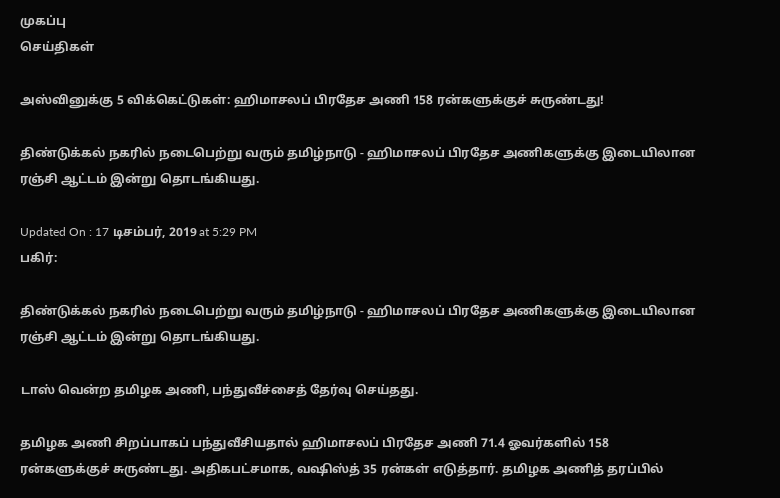முகப்பு
செய்திகள்

அஸ்வினுக்கு 5 விக்கெட்டுகள்: ஹிமாசலப் பிரதேச அணி 158 ரன்களுக்குச் சுருண்டது!

திண்டுக்கல் நகரில் நடைபெற்று வரும் தமிழ்நாடு - ஹிமாசலப் பிரதேச அணிகளுக்கு இடையிலான ரஞ்சி ஆட்டம் இன்று தொடங்கியது.

Updated On : 17 டிசம்பர், 2019 at 5:29 PM
பகிர்:

திண்டுக்கல் நகரில் நடைபெற்று வரும் தமிழ்நாடு - ஹிமாசலப் பிரதேச அணிகளுக்கு இடையிலான ரஞ்சி ஆட்டம் இன்று தொடங்கியது.

டாஸ் வென்ற தமிழக அணி, பந்துவீச்சைத் தேர்வு செய்தது.

தமிழக அணி சிறப்பாகப் பந்துவீசியதால் ஹிமாசலப் பிரதேச அணி 71.4 ஓவர்களில் 158 ரன்களுக்குச் சுருண்டது. அதிகபட்சமாக, வஷிஸ்த் 35 ரன்கள் எடுத்தார். தமிழக அணித் தரப்பில்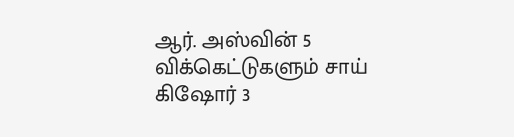ஆர். அஸ்வின் 5 விக்கெட்டுகளும் சாய் கிஷோர் 3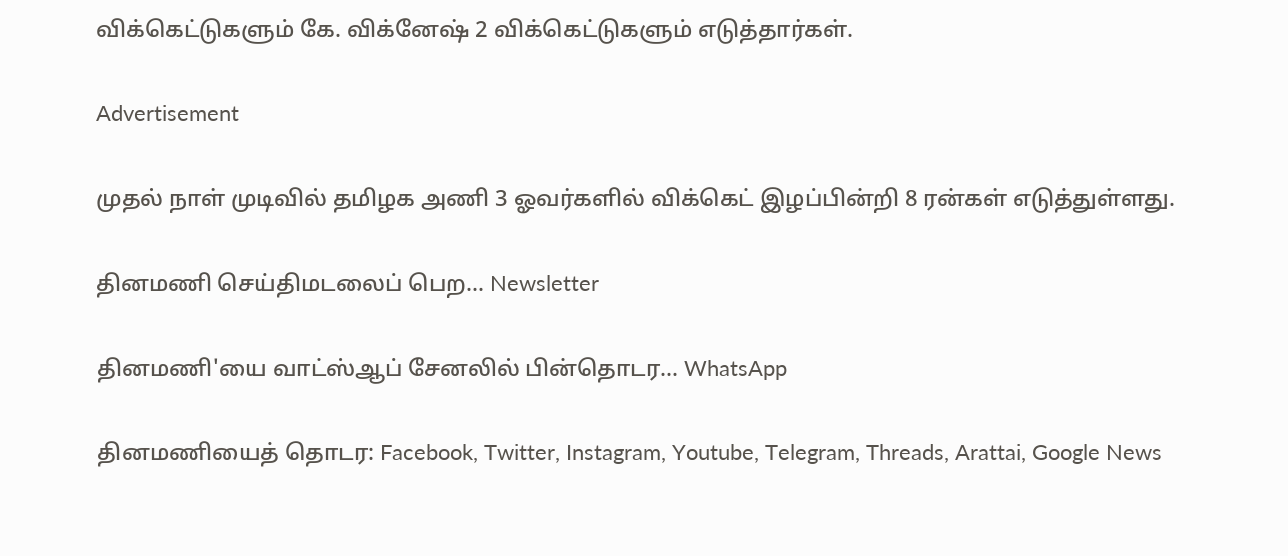விக்கெட்டுகளும் கே. விக்னேஷ் 2 விக்கெட்டுகளும் எடுத்தார்கள்.

Advertisement

முதல் நாள் முடிவில் தமிழக அணி 3 ஓவர்களில் விக்கெட் இழப்பின்றி 8 ரன்கள் எடுத்துள்ளது.

தினமணி செய்திமடலைப் பெற... Newsletter

தினமணி'யை வாட்ஸ்ஆப் சேனலில் பின்தொடர... WhatsApp

தினமணியைத் தொடர: Facebook, Twitter, Instagram, Youtube, Telegram, Threads, Arattai, Google News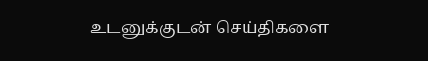உடனுக்குடன் செய்திகளை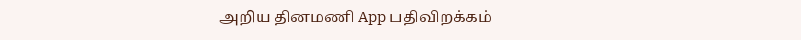அறிய தினமணி App பதிவிறக்கம்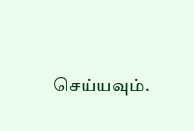செய்யவும்.